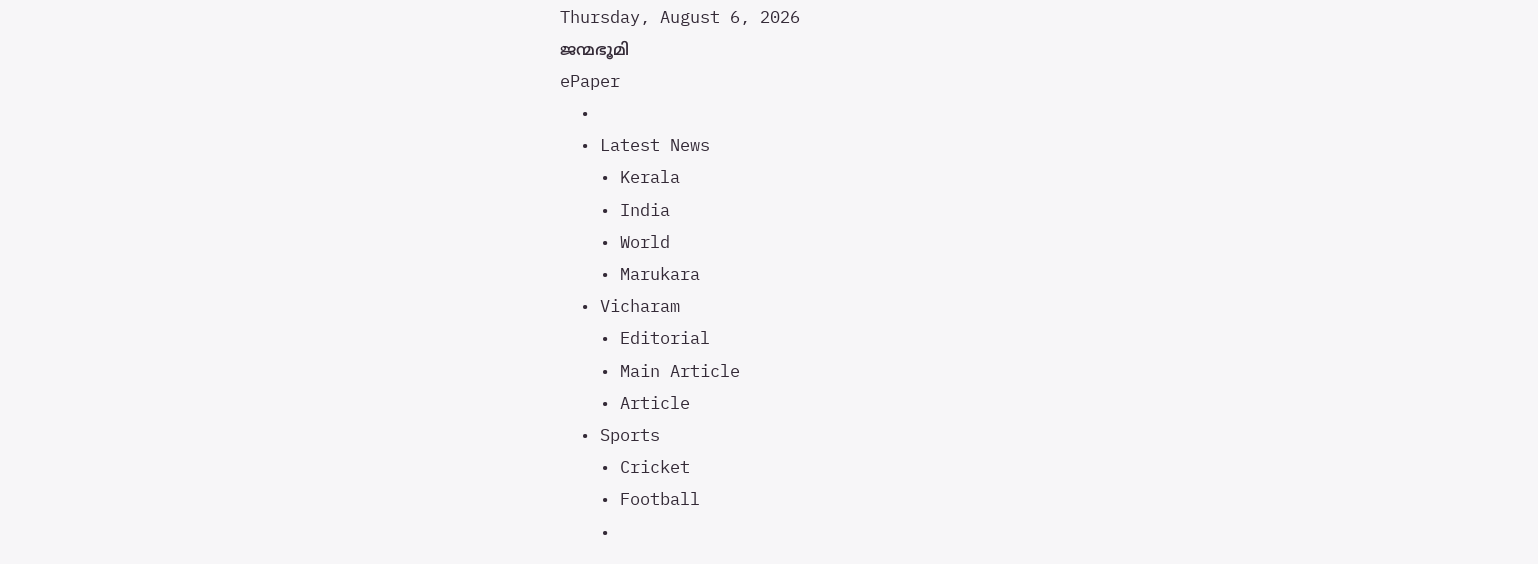Thursday, August 6, 2026
ജന്മഭൂമി
ePaper
  •
  • Latest News
    • Kerala
    • India
    • World
    • Marukara
  • Vicharam
    • Editorial
    • Main Article
    • Article
  • Sports
    • Cricket
    • Football
    •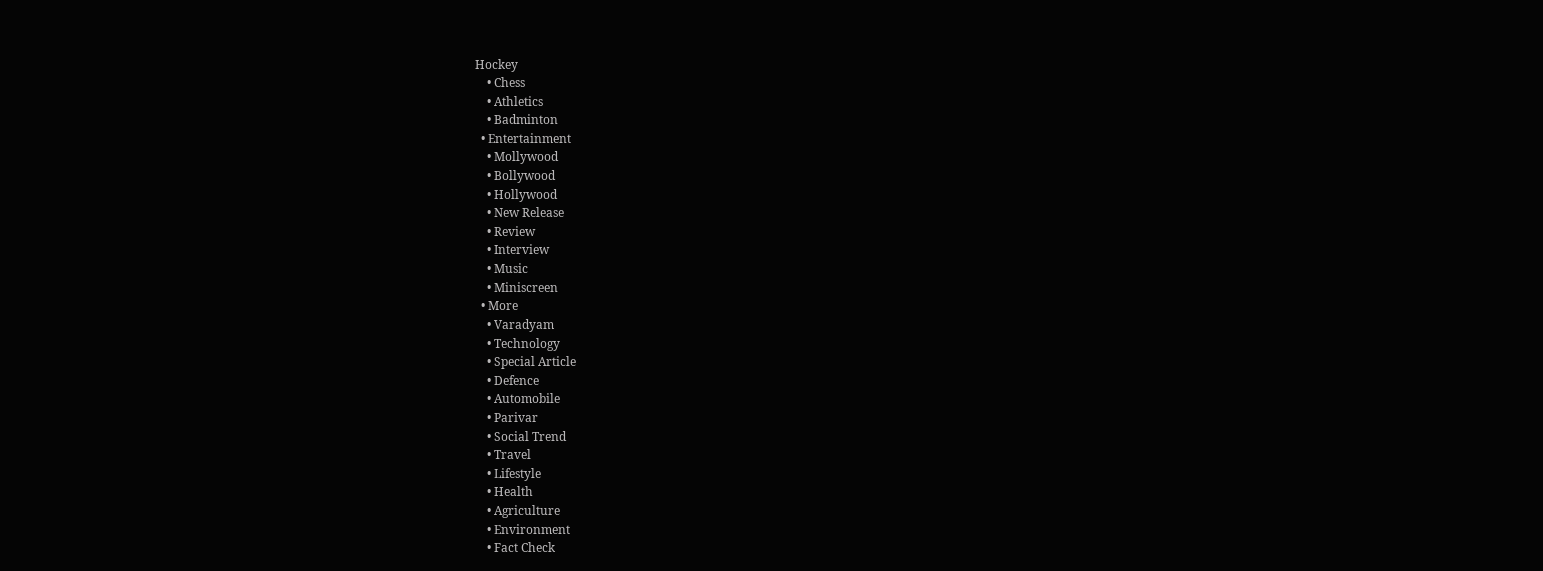Hockey
    • Chess
    • Athletics
    • Badminton
  • Entertainment
    • Mollywood
    • Bollywood
    • Hollywood
    • New Release
    • Review
    • Interview
    • Music
    • Miniscreen
  • More
    • Varadyam
    • Technology
    • Special Article
    • Defence
    • Automobile
    • Parivar
    • Social Trend
    • Travel
    • Lifestyle
    • Health
    • Agriculture
    • Environment
    • Fact Check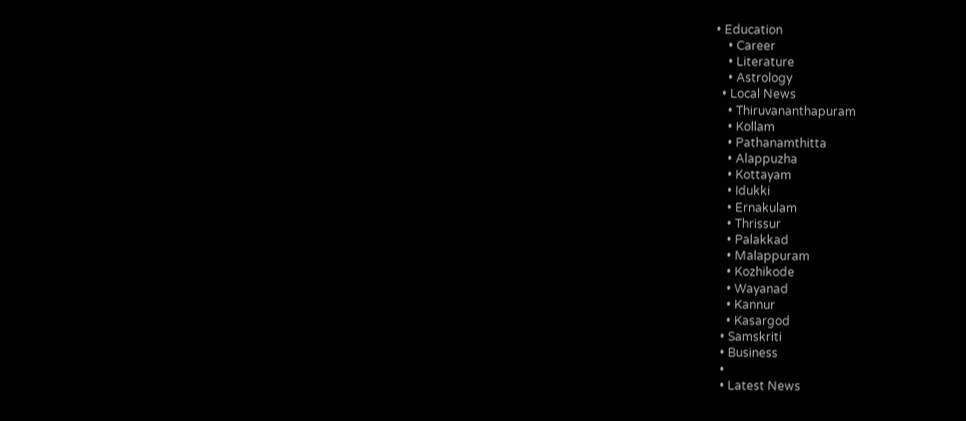• Education
    • Career
    • Literature
    • Astrology
  • Local News
    • Thiruvananthapuram
    • Kollam
    • Pathanamthitta
    • Alappuzha
    • Kottayam
    • Idukki
    • Ernakulam
    • Thrissur
    • Palakkad
    • Malappuram
    • Kozhikode
    • Wayanad
    • Kannur
    • Kasargod
  • Samskriti
  • Business
  •
  • Latest News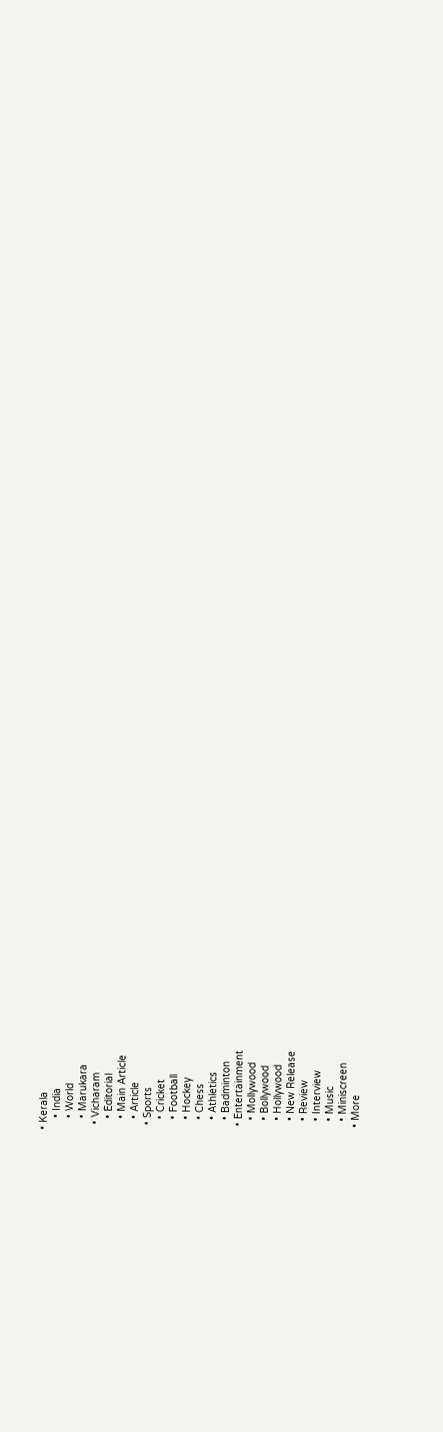• Kerala
    • India
    • World
    • Marukara
  • Vicharam
    • Editorial
    • Main Article
    • Article
  • Sports
    • Cricket
    • Football
    • Hockey
    • Chess
    • Athletics
    • Badminton
  • Entertainment
    • Mollywood
    • Bollywood
    • Hollywood
    • New Release
    • Review
    • Interview
    • Music
    • Miniscreen
  • More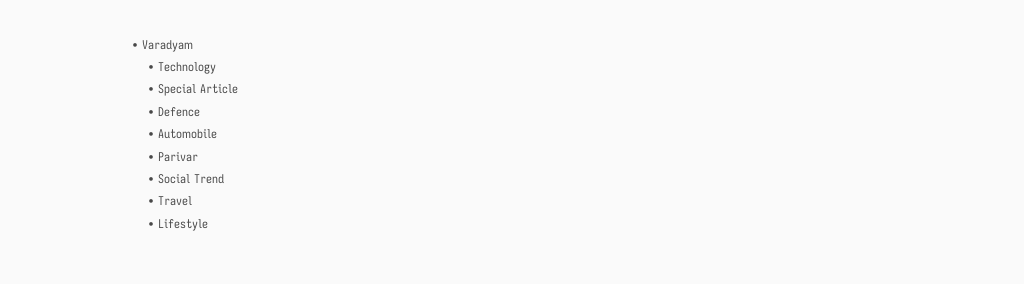• Varadyam
    • Technology
    • Special Article
    • Defence
    • Automobile
    • Parivar
    • Social Trend
    • Travel
    • Lifestyle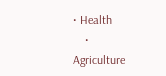• Health
    • Agriculture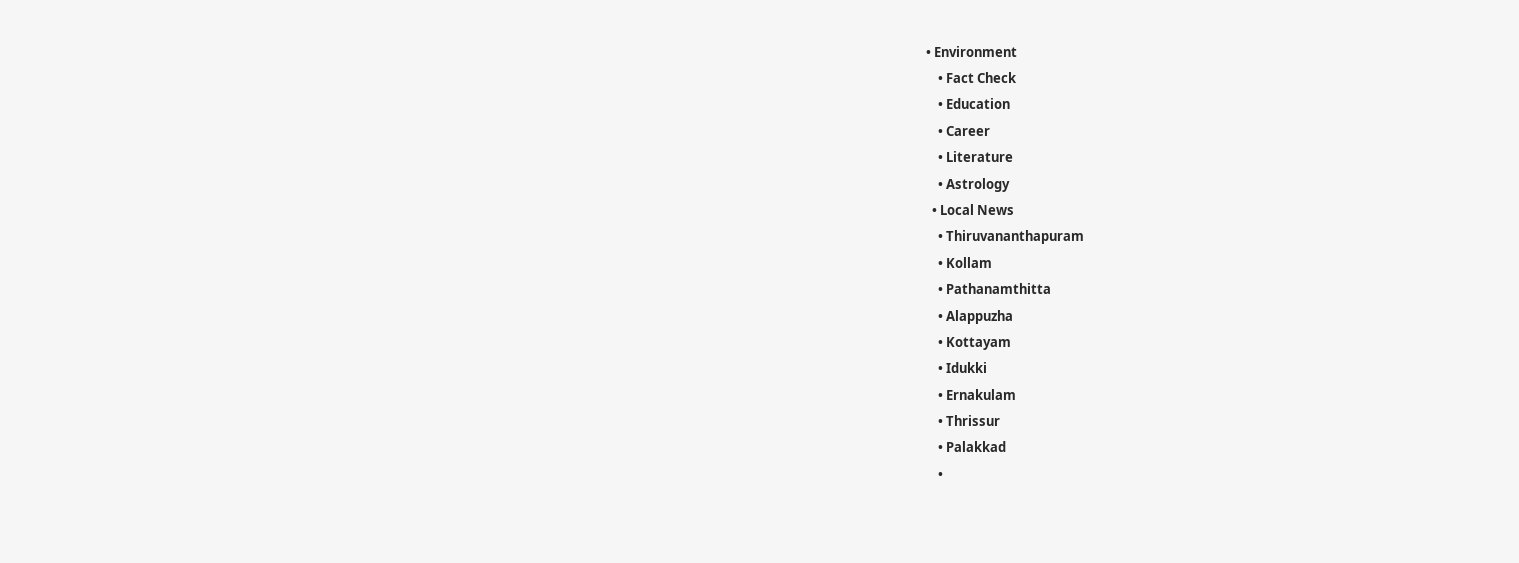• Environment
    • Fact Check
    • Education
    • Career
    • Literature
    • Astrology
  • Local News
    • Thiruvananthapuram
    • Kollam
    • Pathanamthitta
    • Alappuzha
    • Kottayam
    • Idukki
    • Ernakulam
    • Thrissur
    • Palakkad
    •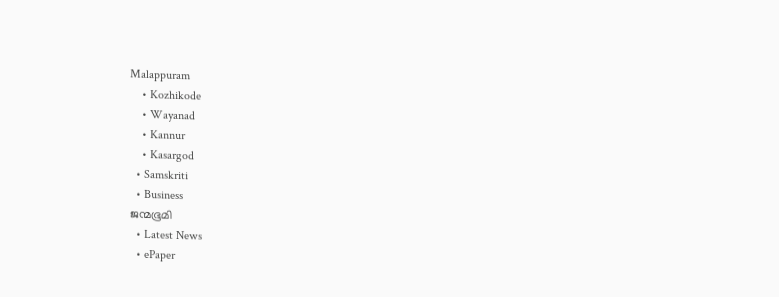Malappuram
    • Kozhikode
    • Wayanad
    • Kannur
    • Kasargod
  • Samskriti
  • Business
ജന്മഭൂമി
  • Latest News
  • ePaper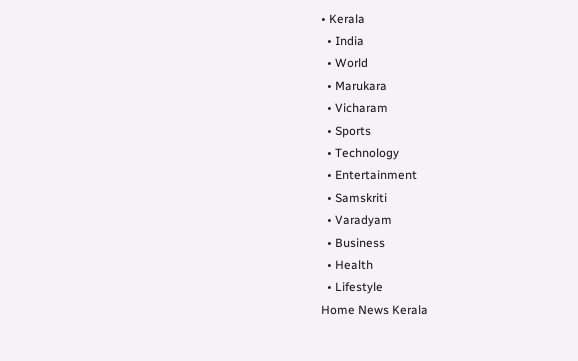• Kerala
  • India
  • World
  • Marukara
  • Vicharam
  • Sports
  • Technology
  • Entertainment
  • Samskriti
  • Varadyam
  • Business
  • Health
  • Lifestyle
Home News Kerala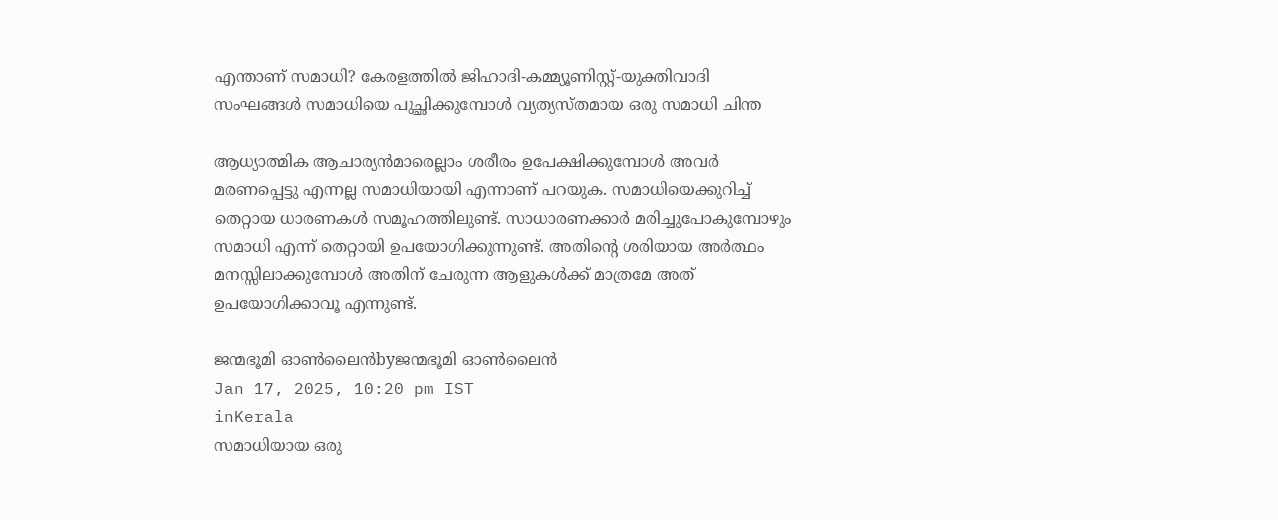എന്താണ് സമാധി? കേരളത്തില്‍ ജിഹാദി-കമ്മ്യൂണിസ്റ്റ്-യുക്തിവാദി സംഘങ്ങള്‍ സമാധിയെ പുച്ഛിക്കുമ്പോള്‍ വ്യത്യസ്തമായ ഒരു സമാധി ചിന്ത

ആധ്യാത്മിക ആചാര്യന്‍മാരെല്ലാം ശരീരം ഉപേക്ഷിക്കുമ്പോള്‍ അവര്‍ മരണപ്പെട്ടു എന്നല്ല സമാധിയായി എന്നാണ് പറയുക. സമാധിയെക്കുറിച്ച് തെറ്റായ ധാരണകള്‍ സമൂഹത്തിലുണ്ട്. സാധാരണക്കാര്‍ മരിച്ചുപോകുമ്പോഴും സമാധി എന്ന് തെറ്റായി ഉപയോഗിക്കുന്നുണ്ട്. അതിന്റെ ശരിയായ അര്‍ത്ഥം മനസ്സിലാക്കുമ്പോള്‍ അതിന് ചേരുന്ന ആളുകള്‍ക്ക് മാത്രമേ അത് ഉപയോഗിക്കാവൂ എന്നുണ്ട്.

ജന്മഭൂമി ഓണ്‍ലൈന്‍byജന്മഭൂമി ഓണ്‍ലൈന്‍
Jan 17, 2025, 10:20 pm IST
inKerala
സമാധിയായ ഒരു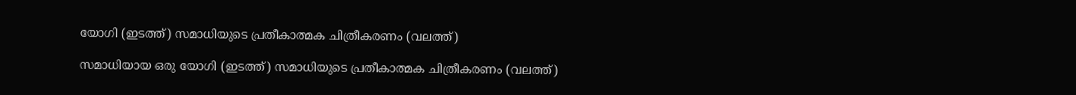യോഗി (ഇടത്ത്) സമാധിയുടെ പ്രതീകാത്മക ചിത്രീകരണം (വലത്ത്)

സമാധിയായ ഒരു യോഗി (ഇടത്ത്) സമാധിയുടെ പ്രതീകാത്മക ചിത്രീകരണം (വലത്ത്)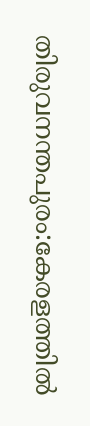തിരുവനന്തപുരം:കേരളത്തില്‍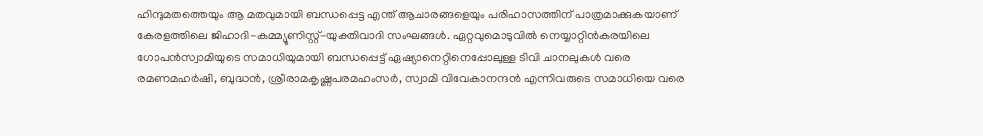ഹിന്ദുമതത്തെയും ആ മതവുമായി ബന്ധപ്പെട്ട എന്ത് ആചാരങ്ങളെയും പരിഹാസത്തിന് പാത്രമാക്കുകയാണ് കേരളത്തിലെ ജിഹാദി-കമ്മ്യൂണിസ്റ്റ്-യുക്തിവാദി സംഘങ്ങള്‍. ഏറ്റവുമൊടുവില്‍ നെയ്യാറ്റിന്‍കരയിലെ ഗോപന്‍സ്വാമിയുടെ സമാധിയുമായി ബന്ധപ്പെട്ട് ഏഷ്യാനെറ്റിനെപ്പോലുള്ള ടിവി ചാനലുകള്‍ വരെ രമണമഹര്‍ഷി, ബുദ്ധന്‍, ശ്രീരാമകൃഷ്ണപരമഹംസര്‍, സ്വാമി വിവേകാനന്ദന്‍ എന്നിവരുടെ സമാധിയെ വരെ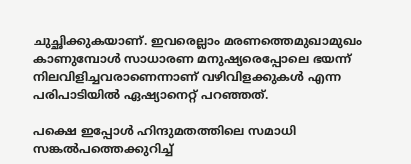ചുച്ഛിക്കുകയാണ്. ഇവരെല്ലാം മരണത്തെമുഖാമുഖം കാണുമ്പോള്‍ സാധാരണ മനുഷ്യരെപ്പോലെ ഭയന്ന് നിലവിളിച്ചവരാണെന്നാണ് വഴിവിളക്കുകള്‍ എന്ന പരിപാടിയില്‍ ഏഷ്യാനെറ്റ് പറഞ്ഞത്.

പക്ഷെ ഇപ്പോള്‍ ഹിന്ദുമതത്തിലെ സമാധി സങ്കല്‍പത്തെക്കുറിച്ച്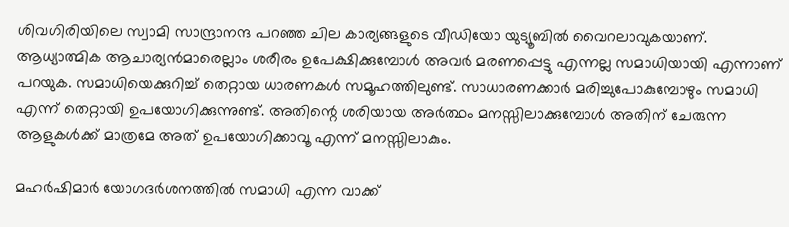ശിവഗിരിയിലെ സ്വാമി സാന്ദ്രാനന്ദ പറഞ്ഞ ചില കാര്യങ്ങളുടെ വീഡിയോ യുട്യൂബില്‍ വൈറലാവുകയാണ്. ആധ്യാത്മിക ആചാര്യന്‍മാരെല്ലാം ശരീരം ഉപേക്ഷിക്കുമ്പോള്‍ അവര്‍ മരണപ്പെട്ടു എന്നല്ല സമാധിയായി എന്നാണ് പറയുക. സമാധിയെക്കുറിച്ച് തെറ്റായ ധാരണകള്‍ സമൂഹത്തിലുണ്ട്. സാധാരണക്കാര്‍ മരിച്ചുപോകുമ്പോഴും സമാധി എന്ന് തെറ്റായി ഉപയോഗിക്കുന്നുണ്ട്. അതിന്റെ ശരിയായ അര്‍ത്ഥം മനസ്സിലാക്കുമ്പോള്‍ അതിന് ചേരുന്ന ആളുകള്‍ക്ക് മാത്രമേ അത് ഉപയോഗിക്കാവൂ എന്ന് മനസ്സിലാകും.

മഹര്‍ഷിമാര്‍ യോഗദര്‍ശനത്തില്‍ സമാധി എന്ന വാക്ക്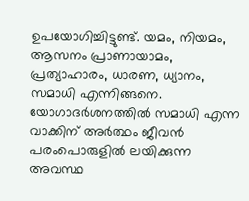ഉപയോഗിച്ചിട്ടുണ്ട്. യമം, നിയമം, ആസനം പ്രാണായാമം, പ്രത്യാഹാരം, ധാരണ, ധ്യാനം, സമാധി എന്നിങ്ങനെ. യോഗാദര്‍ശനത്തില്‍ സമാധി എന്ന വാക്കിന് അര്‍ത്ഥം ജീവന്‍ പരംപൊരുളില്‍ ലയിക്കുന്ന അവസ്ഥ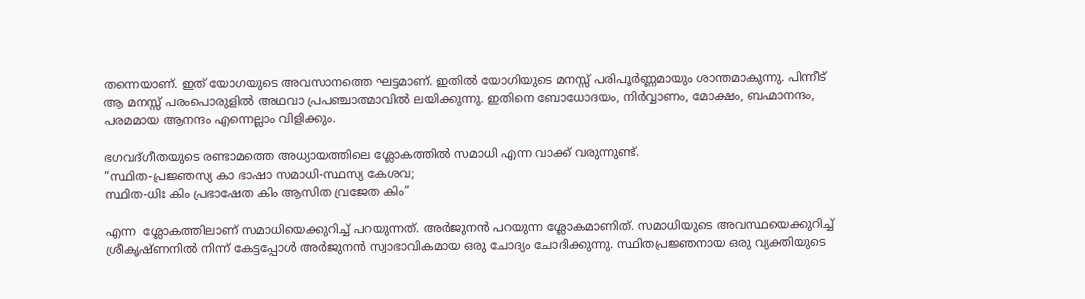തന്നെയാണ്. ഇത് യോഗയുടെ അവസാനത്തെ ഘട്ടമാണ്. ഇതില്‍ യോഗിയുടെ മനസ്സ് പരിപൂര്‍ണ്ണമായും ശാന്തമാകുന്നു. പിന്നീട് ആ മനസ്സ് പരംപൊരുളില്‍ അഥവാ പ്രപഞ്ചാത്മാവില്‍ ലയിക്കുന്നു. ഇതിനെ ബോധോദയം, നിര്‍വ്വാണം, മോക്ഷം, ബഹ്മാനന്ദം, പരമമായ ആനന്ദം എന്നെല്ലാം വിളിക്കും.

ഭഗവദ്ഗീതയുടെ രണ്ടാമത്തെ അധ്യായത്തിലെ ശ്ലോകത്തില്‍ സമാധി എന്ന വാക്ക് വരുന്നുണ്ട്.
“സ്ഥിത-പ്രജ്ഞസ്യ കാ ഭാഷാ സമാധി-സ്ഥസ്യ കേശവ;
സ്ഥിത-ധിഃ കിം പ്രഭാഷേത കിം ആസിത വ്രജേത കിം”

എന്ന  ശ്ലോകത്തിലാണ് സമാധിയെക്കുറിച്ച് പറയുന്നത്. അര്‍ജുനന്‍ പറയുന്ന ശ്ലോകമാണിത്. സമാധിയുടെ അവസ്ഥയെക്കുറിച്ച് ശ്രീകൃഷ്ണനിൽ നിന്ന് കേട്ടപ്പോൾ അർജുനന്‍ സ്വാഭാവികമായ ഒരു ചോദ്യം ചോദിക്കുന്നു. സ്ഥിതപ്രജ്ഞനായ ഒരു വ്യക്തിയുടെ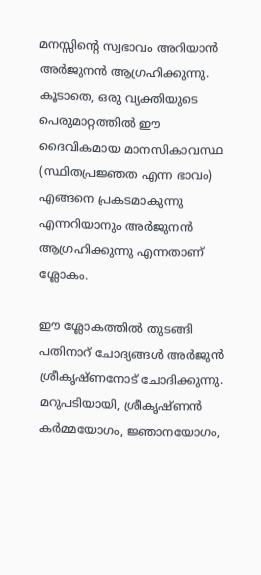മനസ്സിന്റെ സ്വഭാവം അറിയാൻ അര്‍ജുനന്‍ ആഗ്രഹിക്കുന്നു. കൂടാതെ, ഒരു വ്യക്തിയുടെ പെരുമാറ്റത്തിൽ ഈ ദൈവികമായ മാനസികാവസ്ഥ (സ്ഥിതപ്രജ്ഞത എന്ന ഭാവം) എങ്ങനെ പ്രകടമാകുന്നു എന്നറിയാനും അര്‍ജുനന്‍ ആഗ്രഹിക്കുന്നു എന്നതാണ് ശ്ലോകം.

ഈ ശ്ലോകത്തിൽ തുടങ്ങി പതിനാറ് ചോദ്യങ്ങൾ അർജുൻ ശ്രീകൃഷ്ണനോട് ചോദിക്കുന്നു. മറുപടിയായി, ശ്രീകൃഷ്ണൻ കർമ്മയോഗം, ജ്ഞാനയോഗം,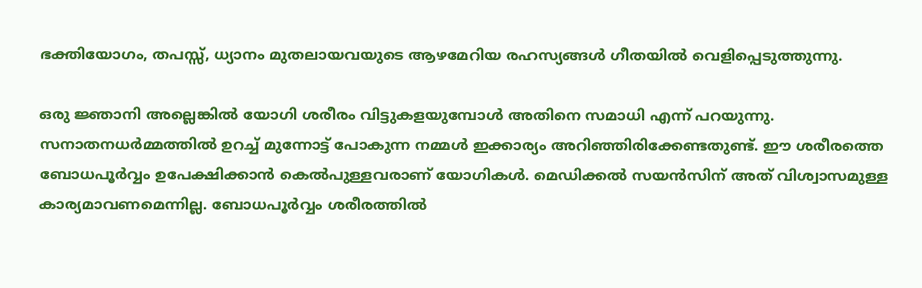ഭക്തിയോഗം, തപസ്സ്, ധ്യാനം മുതലായവയുടെ ആഴമേറിയ രഹസ്യങ്ങൾ ഗീതയില്‍ വെളിപ്പെടുത്തുന്നു.

ഒരു ജ്ഞാനി അല്ലെങ്കില്‍ യോഗി ശരീരം വിട്ടുകളയുമ്പോള്‍ അതിനെ സമാധി എന്ന് പറയുന്നു. സനാതനധര്‍മ്മത്തില്‍ ഉറച്ച് മുന്നോട്ട് പോകുന്ന നമ്മള്‍ ഇക്കാര്യം അറിഞ്ഞിരിക്കേണ്ടതുണ്ട്. ഈ ശരീരത്തെ ബോധപൂര്‍വ്വം ഉപേക്ഷിക്കാന്‍ കെല്‍പുള്ളവരാണ് യോഗികള്‍. മെഡിക്കല്‍ സയന്‍സിന് അത് വിശ്വാസമുള്ള കാര്യമാവണമെന്നില്ല. ബോധപൂര്‍വ്വം ശരീരത്തില്‍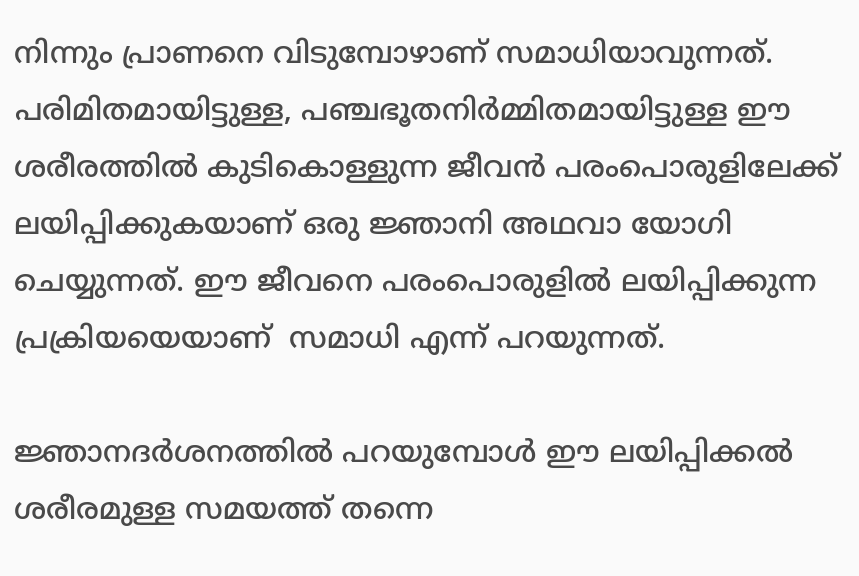നിന്നും പ്രാണനെ വിടുമ്പോഴാണ് സമാധിയാവുന്നത്. പരിമിതമായിട്ടുള്ള, പഞ്ചഭൂതനിര്‍മ്മിതമായിട്ടുള്ള ഈ ശരീരത്തില്‍ കുടികൊള്ളുന്ന ജീവന്‍ പരംപൊരുളിലേക്ക് ലയിപ്പിക്കുകയാണ് ഒരു ജ്ഞാനി അഥവാ യോഗി ചെയ്യുന്നത്. ഈ ജീവനെ പരംപൊരുളില്‍ ലയിപ്പിക്കുന്ന  പ്രക്രിയയെയാണ്  സമാധി എന്ന് പറയുന്നത്.

ജ്ഞാനദര്‍ശനത്തില്‍ പറയുമ്പോള്‍ ഈ ലയിപ്പിക്കല്‍ ശരീരമുള്ള സമയത്ത് തന്നെ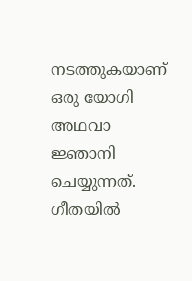നടത്തുകയാണ് ഒരു യോഗി അഥവാ ജ്ഞാനി ചെയ്യുന്നത്.  ഗീതയില്‍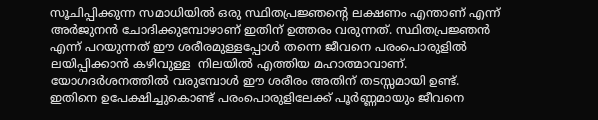സൂചിപ്പിക്കുന്ന സമാധിയില്‍ ഒരു സ്ഥിതപ്രജ്ഞന്റെ ലക്ഷണം എന്താണ് എന്ന് അര്‍ജുനന്‍ ചോദിക്കുമ്പോഴാണ് ഇതിന് ഉത്തരം വരുന്നത്. സ്ഥിതപ്രജ്ഞന്‍ എന്ന് പറയുന്നത് ഈ ശരീരമുള്ളപ്പോള്‍ തന്നെ ജീവനെ പരംപൊരുളില്‍ ലയിപ്പിക്കാന്‍ കഴിവുള്ള  നിലയില്‍ എത്തിയ മഹാത്മാവാണ്. യോഗദര്‍ശനത്തില്‍ വരുമ്പോള്‍ ഈ ശരീരം അതിന് തടസ്സമായി ഉണ്ട്. ഇതിനെ ഉപേക്ഷിച്ചുകൊണ്ട് പരംപൊരുളിലേക്ക് പൂര്‍ണ്ണമായും ജീവനെ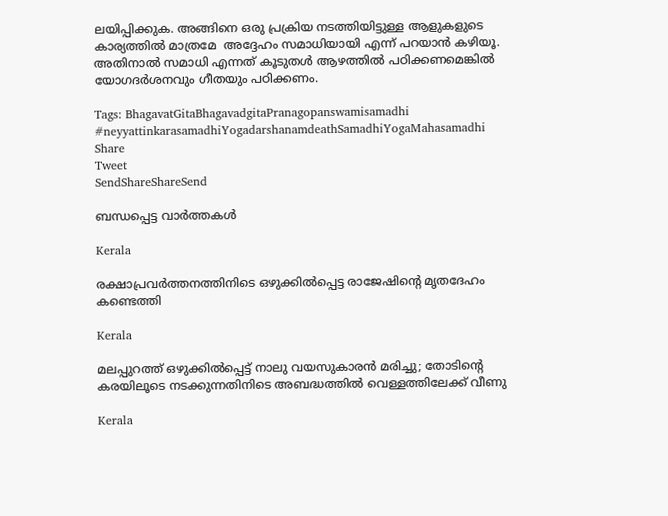ലയിപ്പിക്കുക. അങ്ങിനെ ഒരു പ്രക്രിയ നടത്തിയിട്ടുള്ള ആളുകളുടെ കാര്യത്തില്‍ മാത്രമേ  അദ്ദേഹം സമാധിയായി എന്ന് പറയാന്‍ കഴിയൂ. അതിനാല്‍ സമാധി എന്നത് കൂടുതള്‍ ആഴത്തില്‍ പഠിക്കണമെങ്കില്‍ യോഗദര്‍ശനവും ഗീതയും പഠിക്കണം.

Tags: BhagavatGitaBhagavadgitaPranagopanswamisamadhi #neyyattinkarasamadhiYogadarshanamdeathSamadhiYogaMahasamadhi
Share
Tweet
SendShareShareSend

ബന്ധപ്പെട്ട വാര്‍ത്തകള്‍

Kerala

രക്ഷാപ്രവർത്തനത്തിനിടെ ഒഴുക്കിൽപ്പെട്ട രാജേഷിന്റെ മൃതദേഹം കണ്ടെത്തി

Kerala

മലപ്പുറത്ത് ഒഴുക്കില്‍പ്പെട്ട് നാലു വയസുകാരന്‍ മരിച്ചു; തോടിന്റെ കരയിലൂടെ നടക്കുന്നതിനിടെ അബദ്ധത്തിൽ വെള്ളത്തിലേക്ക് വീണു

Kerala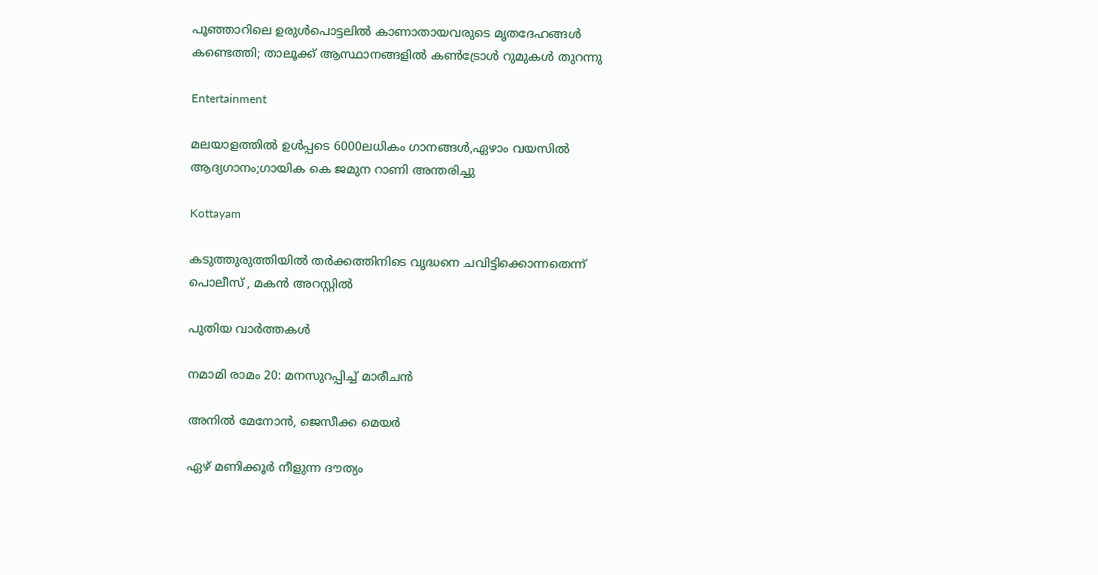പൂഞ്ഞാറിലെ ഉരുൾപൊട്ടലിൽ കാണാതായവരുടെ മൃതദേഹങ്ങൾ കണ്ടെത്തി; താലൂക്ക് ആസ്ഥാനങ്ങളിൽ കണ്‍ട്രോള്‍ റുമുകൾ തുറന്നു

Entertainment

മലയാളത്തില്‍ ഉള്‍പ്പടെ 6000ലധികം ഗാനങ്ങള്‍,ഏഴാം വയസില്‍ ആദ്യഗാനം;ഗായിക കെ ജമുന റാണി അന്തരിച്ചു

Kottayam

കടുത്തുരുത്തിയില്‍ തര്‍ക്കത്തിനിടെ വൃദ്ധനെ ചവിട്ടിക്കൊന്നതെന്ന് പൊലീസ് , മകന്‍ അറസ്റ്റില്‍

പുതിയ വാര്‍ത്തകള്‍

നമാമി രാമം 20: മനസുറപ്പിച്ച് മാരീചന്‍

അനില്‍ മേനോന്‍, ജെസീക്ക മെയര്‍

ഏഴ് മണിക്കൂര്‍ നീളുന്ന ദൗത്യം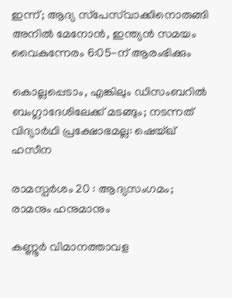ഇന്ന്; ആദ്യ സ്‌പേസ്‌വാക്കിനൊരുങ്ങി അനിൽ മേനോൻ, ഇന്ത്യൻ സമയം വൈകുന്നേരം 6:05-ന് ആരംഭിക്കും

കൊല്ലപ്പെടാം, എങ്കിലും ഡിസംബറിൽ ബംഗ്ലാദേശിലേക്ക് മടങ്ങും; നടന്നത് വിദ്യാർഥി പ്രക്ഷോഭമല്ല: ഷെയ്ഖ് ഹസീന

രാമസ്പര്‍ശം 20 : ആദ്യസംഗമം; രാമനും ഹനുമാനും

കണ്ണൂര്‍ വിമാനത്താവള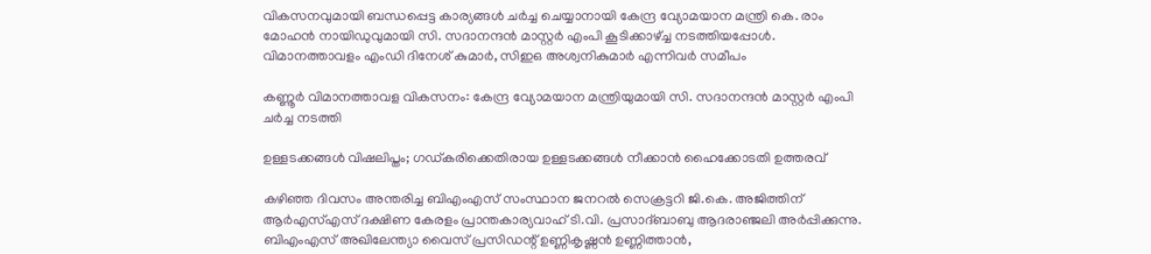വികസനവുമായി ബന്ധപ്പെട്ട കാര്യങ്ങള്‍ ചര്‍ച്ച ചെയ്യാനായി കേന്ദ്ര വ്യോമയാന മന്ത്രി കെ. രാം മോഹന്‍ നായിഡുവുമായി സി. സദാനന്ദന്‍ മാസ്റ്റര്‍ എംപി കൂടിക്കാഴ്ച്ച നടത്തിയപ്പോള്‍. വിമാനത്താവളം എംഡി ദിനേശ് കുമാര്‍, സിഇഒ അശ്വനികുമാര്‍ എന്നിവര്‍ സമീപം

കണ്ണൂര്‍ വിമാനത്താവള വികസനം: കേന്ദ്ര വ്യോമയാന മന്ത്രിയുമായി സി. സദാനന്ദന്‍ മാസ്റ്റര്‍ എംപി ചര്‍ച്ച നടത്തി

ഉള്ളടക്കങ്ങള്‍ വിഷലിപ്തം; ഗഡ്കരിക്കെതിരായ ഉള്ളടക്കങ്ങള്‍ നീക്കാന്‍ ഹൈക്കോടതി ഉത്തരവ്

കഴിഞ്ഞ ദിവസം അന്തരിച്ച ബിഎംഎസ് സംസ്ഥാന ജനറല്‍ സെക്രട്ടറി ജി.കെ. അജിത്തിന് ആര്‍എസ്എസ് ദക്ഷിണ കേരളം പ്രാന്തകാര്യവാഹ് ടി.വി. പ്രസാദ്ബാബു ആദരാഞ്ജലി അര്‍പ്പിക്കുന്നു. ബിഎംഎസ് അഖിലേന്ത്യാ വൈസ് പ്രസിഡന്റ് ഉണ്ണികൃഷ്ണന്‍ ഉണ്ണിത്താന്‍,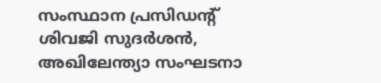സംസ്ഥാന പ്രസിഡന്റ് ശിവജി സുദര്‍ശന്‍, അഖിലേന്ത്യാ സംഘടനാ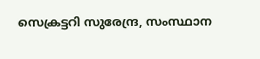സെക്രട്ടറി സുരേന്ദ്ര, സംസ്ഥാന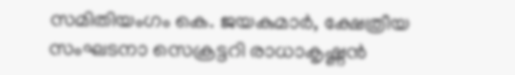സമിതിയംഗം കെ. ജയകുമാര്‍, ക്ഷേത്രീയ സംഘടനാ സെക്രട്ടറി രാധാകൃഷ്ണന്‍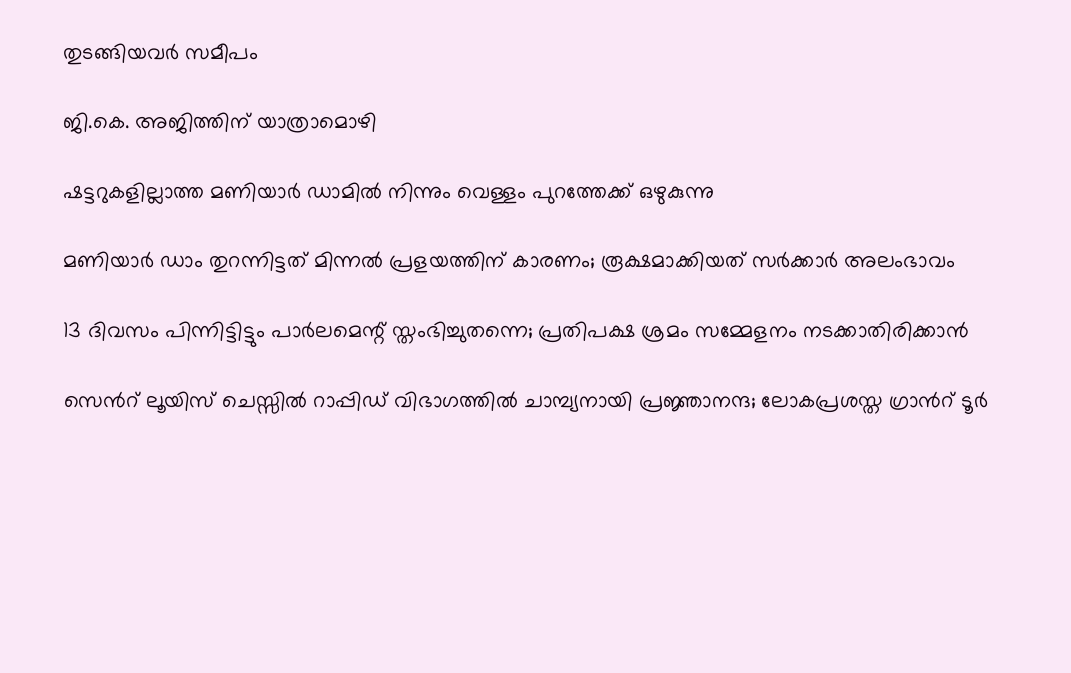തുടങ്ങിയവര്‍ സമീപം

ജി.കെ. അജിത്തിന് യാത്രാമൊഴി

ഷട്ടറുകളില്ലാത്ത മണിയാര്‍ ഡാമില്‍ നിന്നും വെള്ളം പുറത്തേക്ക് ഒഴുകുന്നു

മണിയാര്‍ ഡാം തുറന്നിട്ടത് മിന്നല്‍ പ്രളയത്തിന് കാരണം; രൂക്ഷമാക്കിയത് സര്‍ക്കാര്‍ അലംഭാവം

13 ദിവസം പിന്നിട്ടിട്ടും പാര്‍ലമെന്റ് സ്തംഭിച്ചുതന്നെ; പ്രതിപക്ഷ ശ്രമം സമ്മേളനം നടക്കാതിരിക്കാന്‍

സെന്‍റ് ലൂയിസ് ചെസ്സില്‍ റാപ്പിഡ് വിഭാഗത്തില്‍ ചാമ്പ്യനായി പ്രജ്ഞാനന്ദ; ലോകപ്രശസ്ത ഗ്രാന്‍റ് ടൂര്‍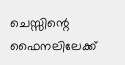ചെസ്സിന്റെ ഫൈനലിലേക്ക്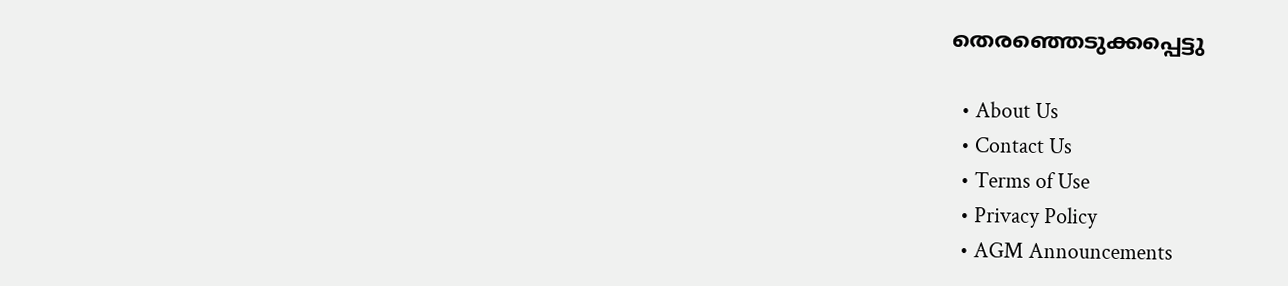തെരഞ്ഞെടുക്കപ്പെട്ടു

  • About Us
  • Contact Us
  • Terms of Use
  • Privacy Policy
  • AGM Announcements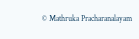© Mathruka Pracharanalayam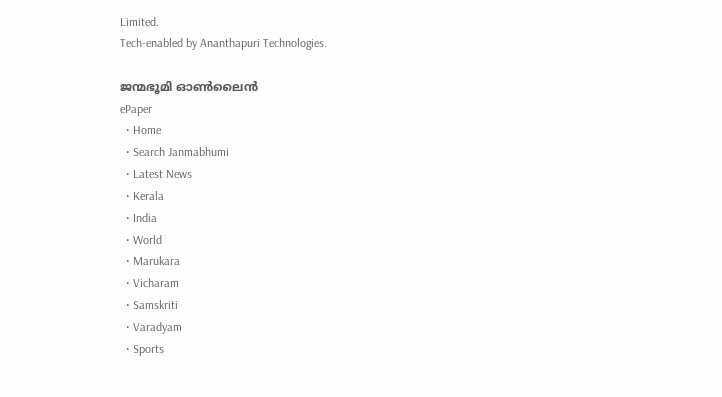Limited.
Tech-enabled by Ananthapuri Technologies.

ജന്മഭൂമി ഓണ്‍ലൈന്‍
ePaper
  • Home
  • Search Janmabhumi
  • Latest News
  • Kerala
  • India
  • World
  • Marukara
  • Vicharam
  • Samskriti
  • Varadyam
  • Sports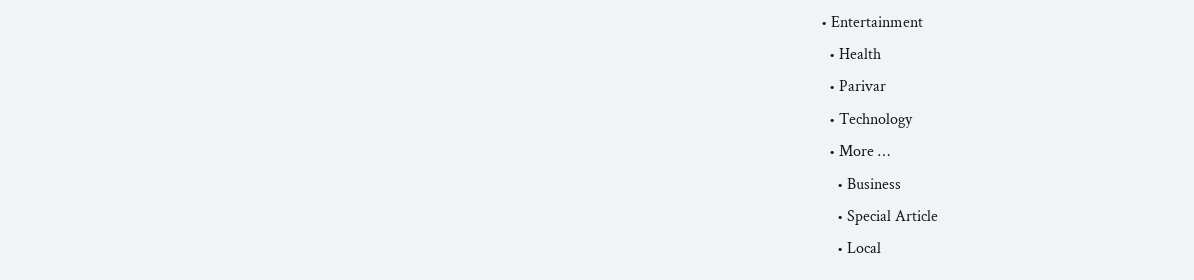• Entertainment
  • Health
  • Parivar
  • Technology
  • More …
    • Business
    • Special Article
    • Local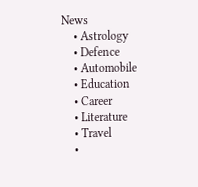News
    • Astrology
    • Defence
    • Automobile
    • Education
    • Career
    • Literature
    • Travel
    •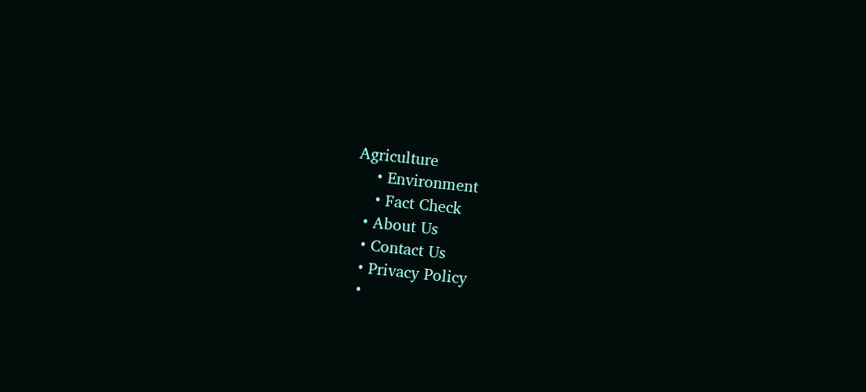Agriculture
    • Environment
    • Fact Check
  • About Us
  • Contact Us
  • Privacy Policy
  •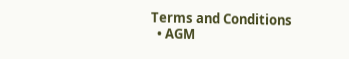Terms and Conditions
  • AGM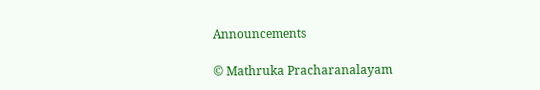Announcements

© Mathruka Pracharanalayam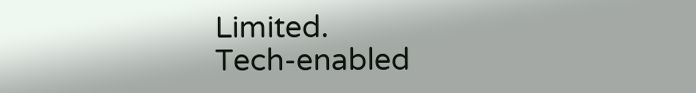Limited.
Tech-enabled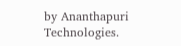by Ananthapuri Technologies.